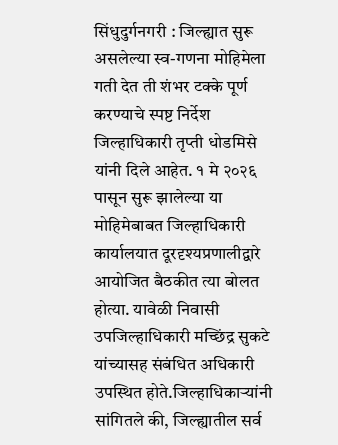सिंधुदुर्गनगरी : जिल्ह्यात सुरू असलेल्या स्व-गणना मोहिमेला गती देत ती शंभर टक्के पूर्ण करण्याचे स्पष्ट निर्देश जिल्हाधिकारी तृप्ती धोडमिसे यांनी दिले आहेत. १ मे २०२६ पासून सुरू झालेल्या या मोहिमेबाबत जिल्हाधिकारी कार्यालयात दूरदृश्यप्रणालीद्वारे आयोजित बैठकीत त्या बोलत होत्या. यावेळी निवासी उपजिल्हाधिकारी मच्छिंद्र सुकटे यांच्यासह संबंधित अधिकारी उपस्थित होते.जिल्हाधिकाऱ्यांनी सांगितले की, जिल्ह्यातील सर्व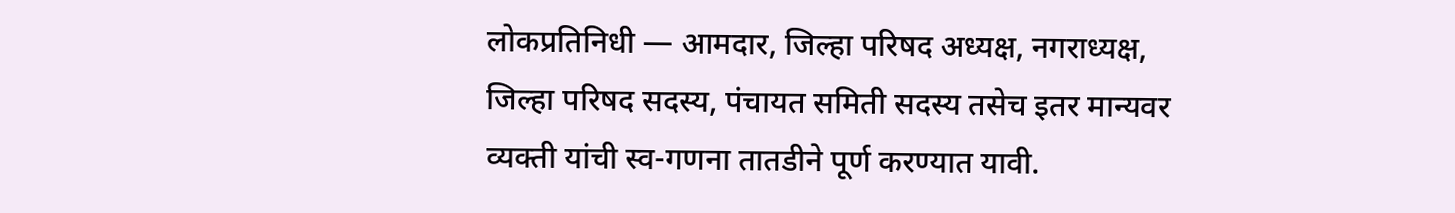लोकप्रतिनिधी — आमदार, जिल्हा परिषद अध्यक्ष, नगराध्यक्ष, जिल्हा परिषद सदस्य, पंचायत समिती सदस्य तसेच इतर मान्यवर व्यक्ती यांची स्व-गणना तातडीने पूर्ण करण्यात यावी.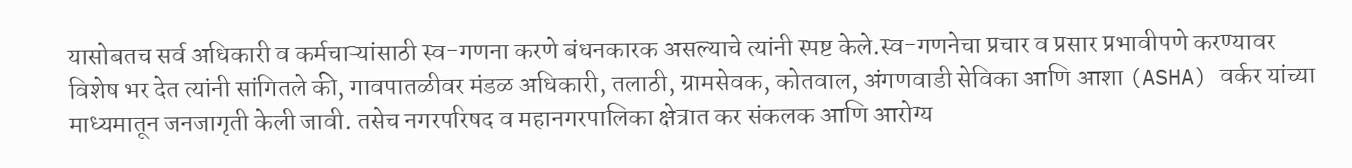यासोबतच सर्व अधिकारी व कर्मचाऱ्यांसाठी स्व-गणना करणे बंधनकारक असल्याचे त्यांनी स्पष्ट केले.स्व-गणनेचा प्रचार व प्रसार प्रभावीपणे करण्यावर विशेष भर देत त्यांनी सांगितले की, गावपातळीवर मंडळ अधिकारी, तलाठी, ग्रामसेवक, कोतवाल, अंगणवाडी सेविका आणि आशा (ASHA) वर्कर यांच्या माध्यमातून जनजागृती केली जावी. तसेच नगरपरिषद व महानगरपालिका क्षेत्रात कर संकलक आणि आरोग्य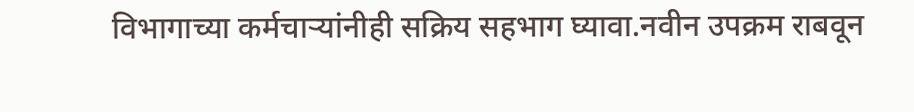विभागाच्या कर्मचाऱ्यांनीही सक्रिय सहभाग घ्यावा.नवीन उपक्रम राबवून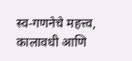स्व-गणनेचे महत्त्व, कालावधी आणि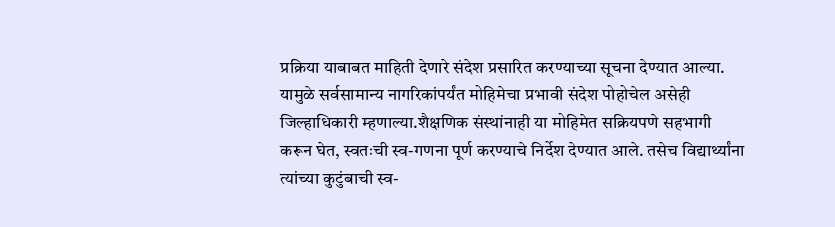प्रक्रिया याबाबत माहिती देणारे संदेश प्रसारित करण्याच्या सूचना देण्यात आल्या. यामुळे सर्वसामान्य नागरिकांपर्यंत मोहिमेचा प्रभावी संदेश पोहोचेल असेही जिल्हाधिकारी म्हणाल्या.शैक्षणिक संस्थांनाही या मोहिमेत सक्रियपणे सहभागी करून घेत, स्वतःची स्व-गणना पूर्ण करण्याचे निर्देश देण्यात आले. तसेच विद्यार्थ्यांना त्यांच्या कुटुंबाची स्व-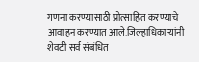गणना करण्यासाठी प्रोत्साहित करण्याचे आवाहन करण्यात आले.जिल्हाधिकाऱ्यांनी शेवटी सर्व संबंधित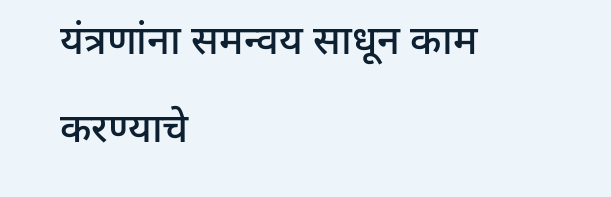यंत्रणांना समन्वय साधून काम करण्याचे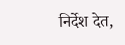निर्देश देत,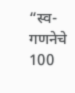“स्व-गणनेचे 100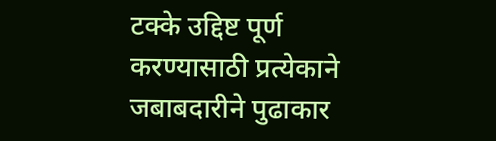टक्के उद्दिष्ट पूर्ण करण्यासाठी प्रत्येकाने जबाबदारीने पुढाकार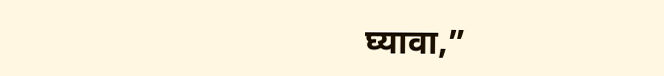घ्यावा,”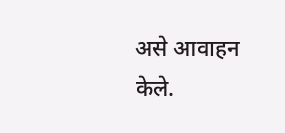असे आवाहन केले.